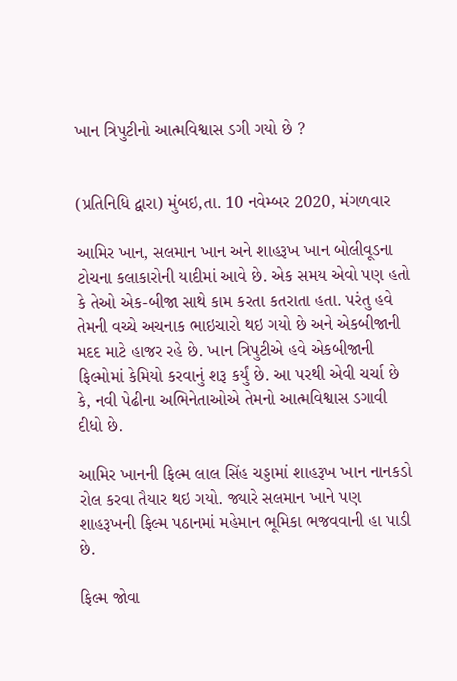ખાન ત્રિપુટીનો આત્મવિશ્વાસ ડગી ગયો છે ?


(પ્રતિનિધિ દ્વારા) મુંબઇ,તા. 10 નવેમ્બર 2020, મંગળવાર

આમિર ખાન, સલમાન ખાન અને શાહરૂખ ખાન બોલીવૂડના ટોચના કલાકારોની યાદીમાં આવે છે. એક સમય એવો પણ હતો કે તેઓ એક-બીજા સાથે કામ કરતા કતરાતા હતા. પરંતુ હવે તેમની વચ્ચે અચનાક ભાઇચારો થઇ ગયો છે અને એકબીજાની મદદ માટે હાજર રહે છે. ખાન ત્રિપુટીએ હવે એકબીજાની ફિલ્મોમાં કેમિયો કરવાનું શરૂ કર્યું છે. આ પરથી એવી ચર્ચા છે કે, નવી પેઢીના અભિનેતાઓએ તેમનો આત્મવિશ્વાસ ડગાવી દીધો છે.

આમિર ખાનની ફિલ્મ લાલ સિંહ ચડ્ડામાં શાહરૂખ ખાન નાનકડો રોલ કરવા તૈયાર થઇ ગયો. જ્યારે સલમાન ખાને પણ શાહરૂખની ફિલ્મ પઠાનમાં મહેમાન ભૂમિકા ભજવવાની હા પાડી છે.

ફિલ્મ જોવા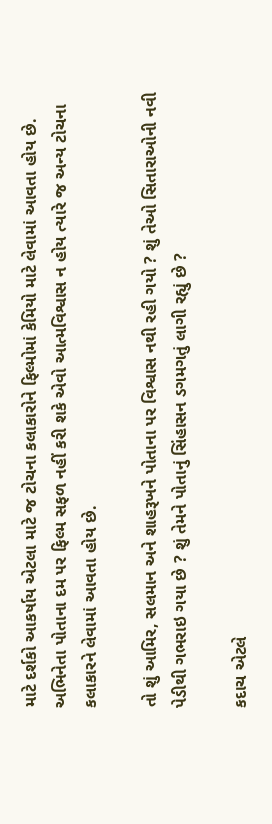માટે દર્શકો આકર્ષાય એટલા માટે જ ટોચના કલાકારોને ફિલ્મોમાં કેમિયો માટે લેવામાં આવતા હોય છે. અભિનેતા પોતાના દમ પર ફિલ્મ સફળ નહીં કરી શકે એવો આત્મવિશ્વાસ ન હોય ત્યારે જ અન્ય ટોચના કલાકારને લેવામાં આવતા હોય છે.

તો શું આમિર, સલમાન અને શાહરૂખને પોતાના પર વિશ્વાસ નથી રહી ગયો ? શું તેઓ સિતારાઓની નવી પેડીથી ગભરાઇ ગયા છે ? શું તેમને પોતાનું સિંહાસન ડગમગતું લાગી રહ્યું છે ?

કદાચ એટલે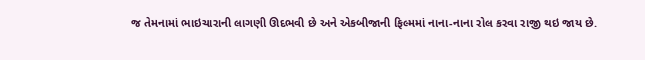જ તેમનામાં ભાઇચારાની લાગણી ઊદભવી છે અને એકબીજાની ફિલ્મમાં નાના-નાના રોલ કરવા રાજી થઇ જાય છે.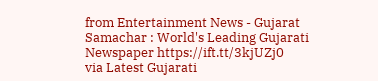from Entertainment News - Gujarat Samachar : World's Leading Gujarati Newspaper https://ift.tt/3kjUZj0
via Latest Gujarati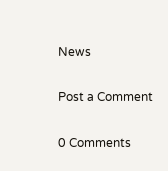News

Post a Comment

0 Comments